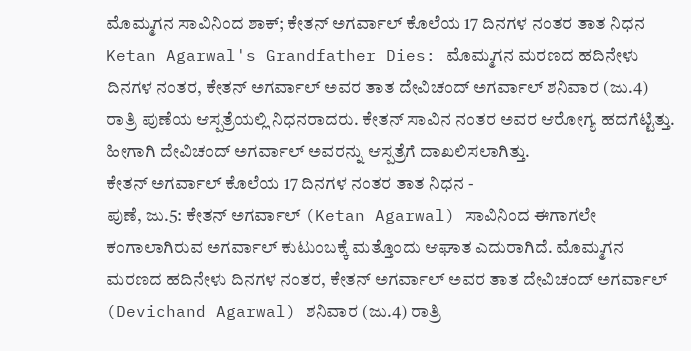ಮೊಮ್ಮಗನ ಸಾವಿನಿಂದ ಶಾಕ್; ಕೇತನ್ ಅಗರ್ವಾಲ್ ಕೊಲೆಯ 17 ದಿನಗಳ ನಂತರ ತಾತ ನಿಧನ
Ketan Agarwal's Grandfather Dies: ಮೊಮ್ಮಗನ ಮರಣದ ಹದಿನೇಳು ದಿನಗಳ ನಂತರ, ಕೇತನ್ ಅಗರ್ವಾಲ್ ಅವರ ತಾತ ದೇವಿಚಂದ್ ಅಗರ್ವಾಲ್ ಶನಿವಾರ (ಜು.4) ರಾತ್ರಿ ಪುಣೆಯ ಆಸ್ಪತ್ರೆಯಲ್ಲಿ ನಿಧನರಾದರು. ಕೇತನ್ ಸಾವಿನ ನಂತರ ಅವರ ಆರೋಗ್ಯ ಹದಗೆಟ್ಟಿತ್ತು. ಹೀಗಾಗಿ ದೇವಿಚಂದ್ ಅಗರ್ವಾಲ್ ಅವರನ್ನು ಆಸ್ಪತ್ರೆಗೆ ದಾಖಲಿಸಲಾಗಿತ್ತು.
ಕೇತನ್ ಅಗರ್ವಾಲ್ ಕೊಲೆಯ 17 ದಿನಗಳ ನಂತರ ತಾತ ನಿಧನ -
ಪುಣೆ, ಜು.5: ಕೇತನ್ ಅಗರ್ವಾಲ್ (Ketan Agarwal) ಸಾವಿನಿಂದ ಈಗಾಗಲೇ ಕಂಗಾಲಾಗಿರುವ ಅಗರ್ವಾಲ್ ಕುಟುಂಬಕ್ಕೆ ಮತ್ತೊಂದು ಆಘಾತ ಎದುರಾಗಿದೆ. ಮೊಮ್ಮಗನ ಮರಣದ ಹದಿನೇಳು ದಿನಗಳ ನಂತರ, ಕೇತನ್ ಅಗರ್ವಾಲ್ ಅವರ ತಾತ ದೇವಿಚಂದ್ ಅಗರ್ವಾಲ್ (Devichand Agarwal) ಶನಿವಾರ (ಜು.4) ರಾತ್ರಿ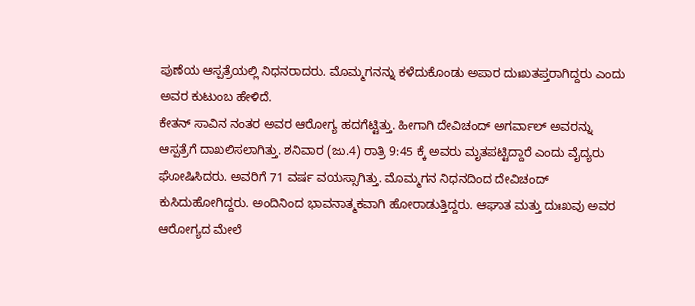ಪುಣೆಯ ಆಸ್ಪತ್ರೆಯಲ್ಲಿ ನಿಧನರಾದರು. ಮೊಮ್ಮಗನನ್ನು ಕಳೆದುಕೊಂಡು ಅಪಾರ ದುಃಖತಪ್ತರಾಗಿದ್ದರು ಎಂದು ಅವರ ಕುಟುಂಬ ಹೇಳಿದೆ.
ಕೇತನ್ ಸಾವಿನ ನಂತರ ಅವರ ಆರೋಗ್ಯ ಹದಗೆಟ್ಟಿತ್ತು. ಹೀಗಾಗಿ ದೇವಿಚಂದ್ ಅಗರ್ವಾಲ್ ಅವರನ್ನು ಆಸ್ಪತ್ರೆಗೆ ದಾಖಲಿಸಲಾಗಿತ್ತು. ಶನಿವಾರ (ಜು.4) ರಾತ್ರಿ 9:45 ಕ್ಕೆ ಅವರು ಮೃತಪಟ್ಟಿದ್ದಾರೆ ಎಂದು ವೈದ್ಯರು ಘೋಷಿಸಿದರು. ಅವರಿಗೆ 71 ವರ್ಷ ವಯಸ್ಸಾಗಿತ್ತು. ಮೊಮ್ಮಗನ ನಿಧನದಿಂದ ದೇವಿಚಂದ್ ಕುಸಿದುಹೋಗಿದ್ದರು. ಅಂದಿನಿಂದ ಭಾವನಾತ್ಮಕವಾಗಿ ಹೋರಾಡುತ್ತಿದ್ದರು. ಆಘಾತ ಮತ್ತು ದುಃಖವು ಅವರ ಆರೋಗ್ಯದ ಮೇಲೆ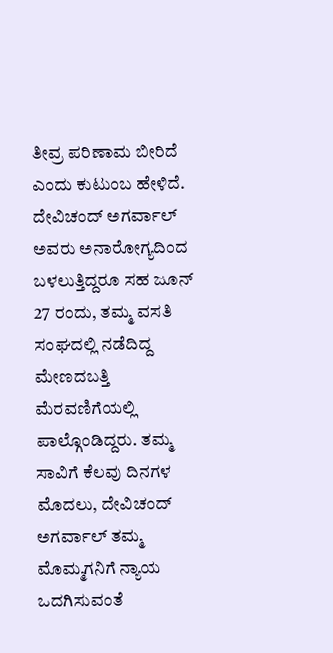ತೀವ್ರ ಪರಿಣಾಮ ಬೀರಿದೆ ಎಂದು ಕುಟುಂಬ ಹೇಳಿದೆ.
ದೇವಿಚಂದ್ ಅಗರ್ವಾಲ್ ಅವರು ಅನಾರೋಗ್ಯದಿಂದ ಬಳಲುತ್ತಿದ್ದರೂ ಸಹ ಜೂನ್ 27 ರಂದು, ತಮ್ಮ ವಸತಿ ಸಂಘದಲ್ಲಿ ನಡೆದಿದ್ದ ಮೇಣದಬತ್ತಿ ಮೆರವಣಿಗೆಯಲ್ಲಿ ಪಾಲ್ಗೊಂಡಿದ್ದರು. ತಮ್ಮ ಸಾವಿಗೆ ಕೆಲವು ದಿನಗಳ ಮೊದಲು, ದೇವಿಚಂದ್ ಅಗರ್ವಾಲ್ ತಮ್ಮ ಮೊಮ್ಮಗನಿಗೆ ನ್ಯಾಯ ಒದಗಿಸುವಂತೆ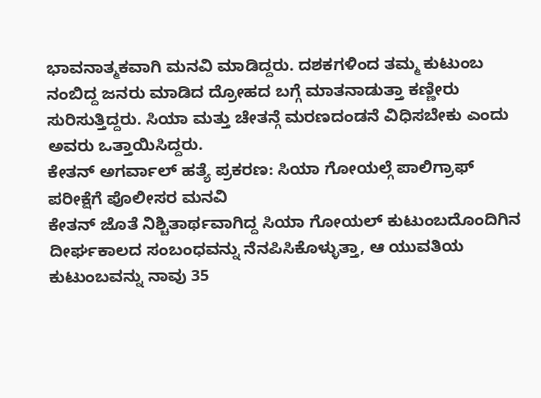ಭಾವನಾತ್ಮಕವಾಗಿ ಮನವಿ ಮಾಡಿದ್ದರು. ದಶಕಗಳಿಂದ ತಮ್ಮ ಕುಟುಂಬ ನಂಬಿದ್ದ ಜನರು ಮಾಡಿದ ದ್ರೋಹದ ಬಗ್ಗೆ ಮಾತನಾಡುತ್ತಾ ಕಣ್ಣೀರು ಸುರಿಸುತ್ತಿದ್ದರು. ಸಿಯಾ ಮತ್ತು ಚೇತನ್ಗೆ ಮರಣದಂಡನೆ ವಿಧಿಸಬೇಕು ಎಂದು ಅವರು ಒತ್ತಾಯಿಸಿದ್ದರು.
ಕೇತನ್ ಅಗರ್ವಾಲ್ ಹತ್ಯೆ ಪ್ರಕರಣ: ಸಿಯಾ ಗೋಯಲ್ಗೆ ಪಾಲಿಗ್ರಾಫ್ ಪರೀಕ್ಷೆಗೆ ಪೊಲೀಸರ ಮನವಿ
ಕೇತನ್ ಜೊತೆ ನಿಶ್ಚಿತಾರ್ಥವಾಗಿದ್ದ ಸಿಯಾ ಗೋಯಲ್ ಕುಟುಂಬದೊಂದಿಗಿನ ದೀರ್ಘಕಾಲದ ಸಂಬಂಧವನ್ನು ನೆನಪಿಸಿಕೊಳ್ಳುತ್ತಾ, ಆ ಯುವತಿಯ ಕುಟುಂಬವನ್ನು ನಾವು 35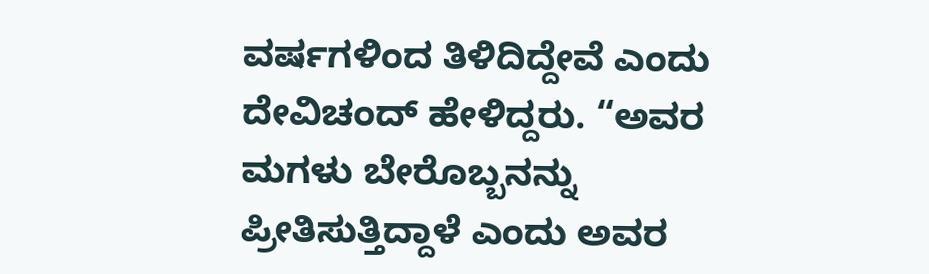ವರ್ಷಗಳಿಂದ ತಿಳಿದಿದ್ದೇವೆ ಎಂದು ದೇವಿಚಂದ್ ಹೇಳಿದ್ದರು. “ಅವರ ಮಗಳು ಬೇರೊಬ್ಬನನ್ನು ಪ್ರೀತಿಸುತ್ತಿದ್ದಾಳೆ ಎಂದು ಅವರ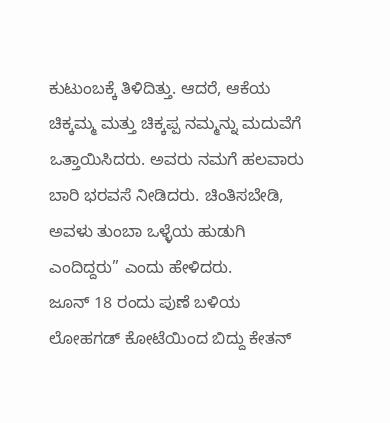ಕುಟುಂಬಕ್ಕೆ ತಿಳಿದಿತ್ತು. ಆದರೆ, ಆಕೆಯ ಚಿಕ್ಕಮ್ಮ ಮತ್ತು ಚಿಕ್ಕಪ್ಪ ನಮ್ಮನ್ನು ಮದುವೆಗೆ ಒತ್ತಾಯಿಸಿದರು. ಅವರು ನಮಗೆ ಹಲವಾರು ಬಾರಿ ಭರವಸೆ ನೀಡಿದರು. ಚಿಂತಿಸಬೇಡಿ, ಅವಳು ತುಂಬಾ ಒಳ್ಳೆಯ ಹುಡುಗಿ ಎಂದಿದ್ದರು” ಎಂದು ಹೇಳಿದರು.
ಜೂನ್ 18 ರಂದು ಪುಣೆ ಬಳಿಯ ಲೋಹಗಡ್ ಕೋಟೆಯಿಂದ ಬಿದ್ದು ಕೇತನ್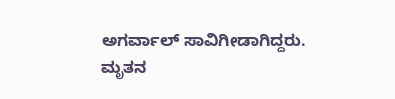ಅಗರ್ವಾಲ್ ಸಾವಿಗೀಡಾಗಿದ್ದರು. ಮೃತನ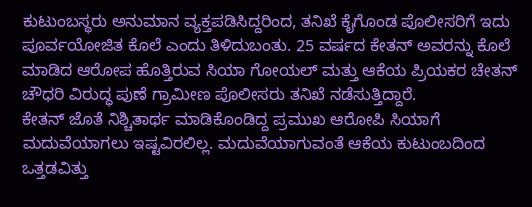ಕುಟುಂಬಸ್ಥರು ಅನುಮಾನ ವ್ಯಕ್ತಪಡಿಸಿದ್ದರಿಂದ, ತನಿಖೆ ಕೈಗೊಂಡ ಪೊಲೀಸರಿಗೆ ಇದು ಪೂರ್ವಯೋಜಿತ ಕೊಲೆ ಎಂದು ತಿಳಿದುಬಂತು. 25 ವರ್ಷದ ಕೇತನ್ ಅವರನ್ನು ಕೊಲೆ ಮಾಡಿದ ಆರೋಪ ಹೊತ್ತಿರುವ ಸಿಯಾ ಗೋಯಲ್ ಮತ್ತು ಆಕೆಯ ಪ್ರಿಯಕರ ಚೇತನ್ ಚೌಧರಿ ವಿರುದ್ಧ ಪುಣೆ ಗ್ರಾಮೀಣ ಪೊಲೀಸರು ತನಿಖೆ ನಡೆಸುತ್ತಿದ್ದಾರೆ.
ಕೇತನ್ ಜೊತೆ ನಿಶ್ಚಿತಾರ್ಥ ಮಾಡಿಕೊಂಡಿದ್ದ ಪ್ರಮುಖ ಆರೋಪಿ ಸಿಯಾಗೆ ಮದುವೆಯಾಗಲು ಇಷ್ಟವಿರಲಿಲ್ಲ. ಮದುವೆಯಾಗುವಂತೆ ಆಕೆಯ ಕುಟುಂಬದಿಂದ ಒತ್ತಡವಿತ್ತು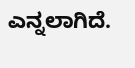ಎನ್ನಲಾಗಿದೆ.